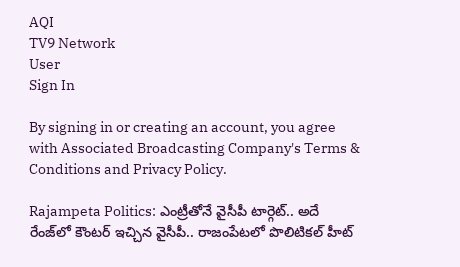AQI
TV9 Network
User
Sign In

By signing in or creating an account, you agree with Associated Broadcasting Company's Terms & Conditions and Privacy Policy.

Rajampeta Politics: ఎంట్రీతోనే వైసీపీ టార్గెట్‌.. అదే రేంజ్‌లో కౌంటర్ ఇచ్చిన వైసీపీ.. రాజంపేటలో పొలిటికల్ హీట్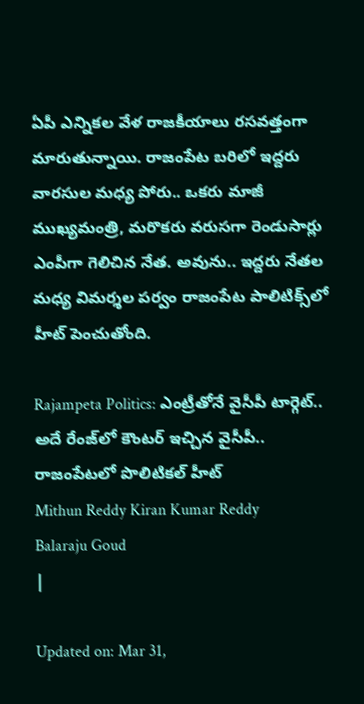ఏపీ ఎన్నికల వేళ రాజకీయాలు రసవత్తంగా మారుతున్నాయి. రాజంపేట బరిలో ఇద్దరు వారసుల మధ్య పోరు.. ఒకరు మాజీ ముఖ్యమంత్రి, మరొకరు వరుసగా రెండుసార్లు ఎంపీగా గెలిచిన నేత. అవును.. ఇద్దరు నేతల మధ్య విమర్శల పర్వం రాజంపేట పాలిటిక్స్‌లో హీట్‌ పెంచుతోంది.

Rajampeta Politics: ఎంట్రీతోనే వైసీపీ టార్గెట్‌.. అదే రేంజ్‌లో కౌంటర్ ఇచ్చిన వైసీపీ.. రాజంపేటలో పొలిటికల్ హీట్
Mithun Reddy Kiran Kumar Reddy
Balaraju Goud
|

Updated on: Mar 31,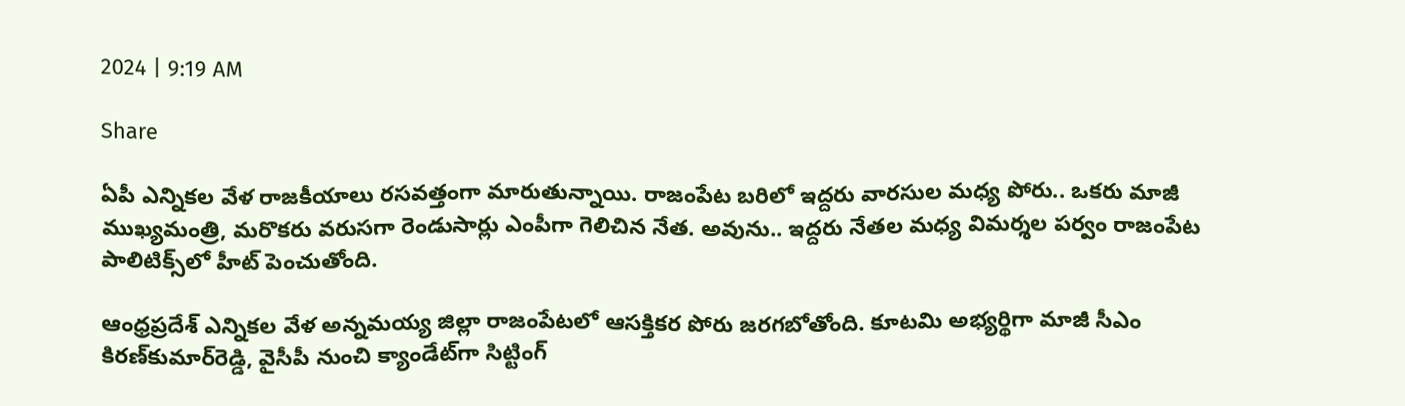2024 | 9:19 AM

Share

ఏపీ ఎన్నికల వేళ రాజకీయాలు రసవత్తంగా మారుతున్నాయి. రాజంపేట బరిలో ఇద్దరు వారసుల మధ్య పోరు.. ఒకరు మాజీ ముఖ్యమంత్రి, మరొకరు వరుసగా రెండుసార్లు ఎంపీగా గెలిచిన నేత. అవును.. ఇద్దరు నేతల మధ్య విమర్శల పర్వం రాజంపేట పాలిటిక్స్‌లో హీట్‌ పెంచుతోంది.

ఆంధ్రప్రదేశ్ ఎన్నికల వేళ అన్నమయ్య జిల్లా రాజంపేటలో ఆసక్తికర పోరు జరగబోతోంది. కూటమి అభ్యర్థిగా మాజీ సీఎం కిరణ్‌కుమార్‌రెడ్డి, వైసీపీ నుంచి క్యాండేట్‌గా సిట్టింగ్‌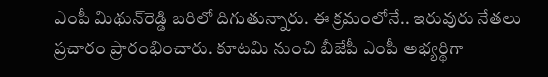ఎంపీ మిథున్‌రెడ్డి బరిలో దిగుతున్నారు. ఈ క్రమంలోనే.. ఇరువురు నేతలు ప్రచారం ప్రారంభించారు. కూటమి నుంచి బీజేపీ ఎంపీ అభ్యర్థిగా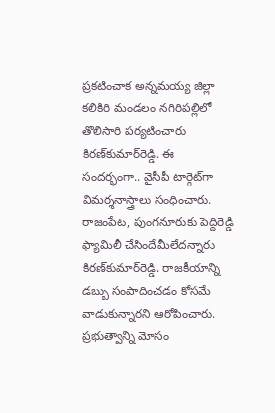ప్రకటించాక అన్నమయ్య జిల్లా కలికిరి మండలం నగిరిపల్లిలో తొలిసారి పర్యటించారు కిరణ్‌కుమార్‌రెడ్డి. ఈ సందర్భంగా.. వైసీపీ టార్గెట్‌గా విమర్శనాస్త్రాలు సంధించారు. రాజంపేట, పుంగనూరుకు పెద్దిరెడ్డి ఫ్యామిలీ చేసిందేమీలేదన్నారు కిరణ్‌కుమార్‌రెడ్డి. రాజకీయాన్ని డబ్బు సంపాదించడం కోసమే వాడుకున్నారని ఆరోపించారు. ప్రభుత్వాన్ని మోసం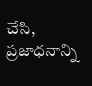చేసి, ప్రజాధనాన్ని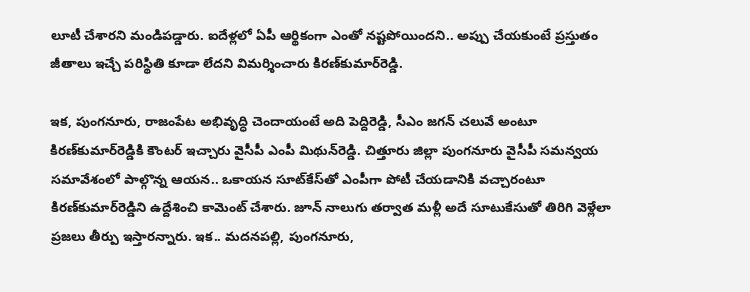లూటీ చేశారని మండిపడ్డారు. ఐదేళ్లలో ఏపీ ఆర్థికంగా ఎంతో నష్టపోయిందని.. అప్పు చేయకుంటే ప్రస్తుతం జీతాలు ఇచ్చే పరిస్థితి కూడా లేదని విమర్శించారు కిరణ్‌కుమార్‌రెడ్డి.

ఇక, పుంగనూరు, రాజంపేట అభివృద్ధి చెందాయంటే అది పెద్దిరెడ్డి, సీఎం జగన్‌ చలువే అంటూ కిరణ్‌కుమార్‌రెడ్డికి కౌంటర్‌ ఇచ్చారు వైసీపీ ఎంపీ మిథున్‌రెడ్డి. చిత్తూరు జిల్లా పుంగనూరు వైసీపీ సమన్వయ సమావేశంలో పాల్గొన్న ఆయన.. ఒకాయన సూట్‌కేస్‌తో ఎంపీగా పోటీ చేయడానికి వచ్చారంటూ కిరణ్‌కుమార్‌రెడ్డిని ఉద్దేశించి కామెంట్ చేశారు. జూన్‌ నాలుగు తర్వాత మళ్లీ అదే సూటుకేసుతో తిరిగి వెళ్లేలా ప్రజలు తీర్పు ఇస్తారన్నారు. ఇక.. మదనపల్లి, పుంగనూరు,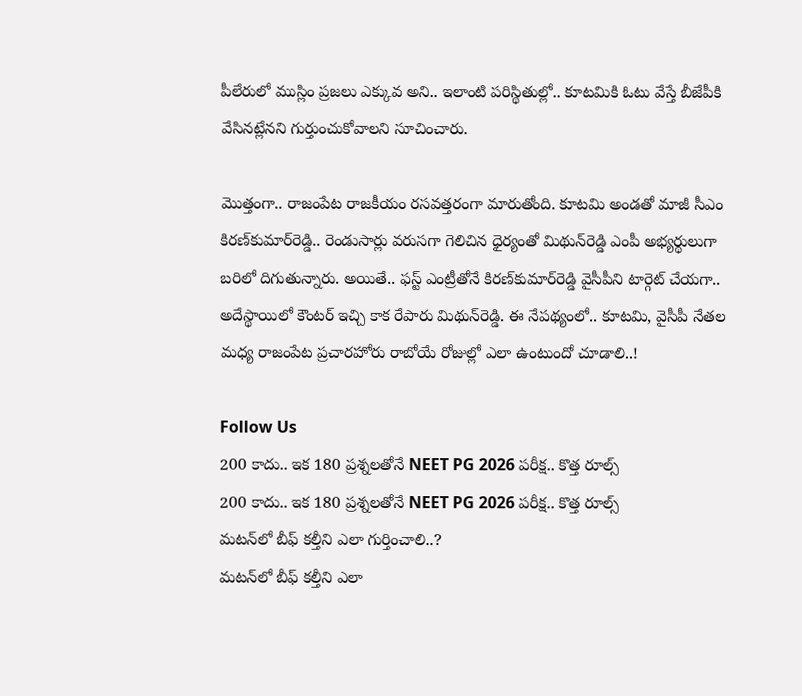పీలేరులో ముస్లిం ప్రజలు ఎక్కువ అని.. ఇలాంటి పరిస్థితుల్లో.. కూటమికి ఓటు వేస్తే బీజేపీకి వేసినట్లేనని గుర్తుంచుకోవాలని సూచించారు.

మొత్తంగా.. రాజంపేట రాజకీయం రసవత్తరంగా మారుతోంది. కూటమి అండతో మాజీ సీఎం కిరణ్‌కుమార్‌రెడ్డి.. రెండుసార్లు వరుసగా గెలిచిన ధైర్యంతో మిథున్‌రెడ్డి ఎంపీ అభ్యర్థులుగా బరిలో దిగుతున్నారు. అయితే.. ఫస్ట్‌ ఎంట్రీతోనే కిరణ్‌కుమార్‌రెడ్డి వైసీపీని టార్గెట్‌ చేయగా.. అదేస్థాయిలో కౌంటర్‌ ఇచ్చి కాక రేపారు మిథున్‌రెడ్డి. ఈ నేపథ్యంలో.. కూటమి, వైసీపీ నేతల మధ్య రాజంపేట ప్రచారహోరు రాబోయే రోజుల్లో ఎలా ఉంటుందో చూడాలి..!

Follow Us
200 కాదు.. ఇక 180 ప్రశ్నలతోనే NEET PG 2026 పరీక్ష.. కొత్త రూల్స్
200 కాదు.. ఇక 180 ప్రశ్నలతోనే NEET PG 2026 పరీక్ష.. కొత్త రూల్స్
మటన్‌లో బీఫ్ కల్తీని ఎలా గుర్తించాలి..?
మటన్‌లో బీఫ్ కల్తీని ఎలా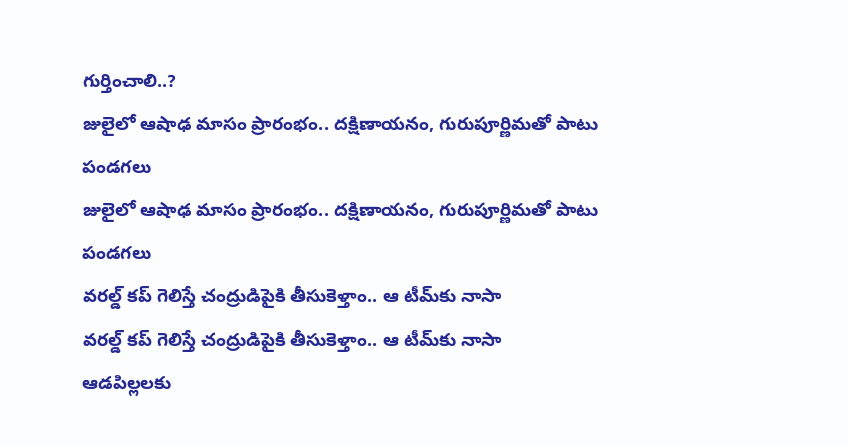గుర్తించాలి..?
జులైలో ఆషాఢ మాసం ప్రారంభం.. దక్షిణాయనం, గురుపూర్ణిమతో పాటు పండగలు
జులైలో ఆషాఢ మాసం ప్రారంభం.. దక్షిణాయనం, గురుపూర్ణిమతో పాటు పండగలు
వరల్డ్ కప్ గెలిస్తే చంద్రుడిపైకి తీసుకెళ్తాం.. ఆ టీమ్‌కు నాసా
వరల్డ్ కప్ గెలిస్తే చంద్రుడిపైకి తీసుకెళ్తాం.. ఆ టీమ్‌కు నాసా
ఆడపిల్లలకు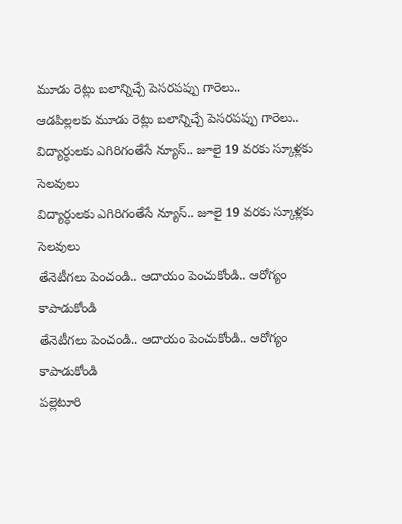మూడు రెట్లు బలాన్నిచ్చే పెసరపప్పు గారెలు..
ఆడపిల్లలకు మూడు రెట్లు బలాన్నిచ్చే పెసరపప్పు గారెలు..
విద్యార్ధులకు ఎగిరిగంతేసే న్యూస్.. జూలై 19 వరకు స్కూళ్లకు సెలవులు
విద్యార్ధులకు ఎగిరిగంతేసే న్యూస్.. జూలై 19 వరకు స్కూళ్లకు సెలవులు
తేనెటీగలు పెంచండి.. ఆదాయం పెంచుకోండి.. ఆరోగ్యం కాపాడుకోండి
తేనెటీగలు పెంచండి.. ఆదాయం పెంచుకోండి.. ఆరోగ్యం కాపాడుకోండి
పల్లెటూరి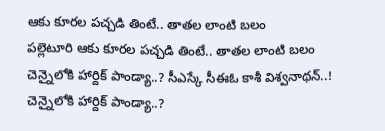ఆకు కూరల పచ్చడి తింటే.. తాతల లాంటి బలం
పల్లెటూరి ఆకు కూరల పచ్చడి తింటే.. తాతల లాంటి బలం
చెన్నై‌లోకి హార్దిక్ పాండ్యా..? సీఎస్కే సీఈఓ కాశీ విశ్వనాథన్..!
చెన్నై‌లోకి హార్దిక్ పాండ్యా..?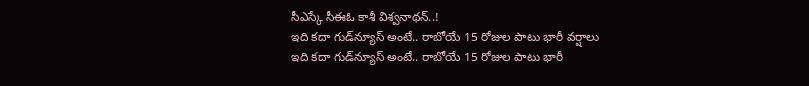సీఎస్కే సీఈఓ కాశీ విశ్వనాథన్..!
ఇది కదా గుడ్‌న్యూస్ అంటే.. రాబోయే 15 రోజుల పాటు భారీ వర్షాలు
ఇది కదా గుడ్‌న్యూస్ అంటే.. రాబోయే 15 రోజుల పాటు భారీ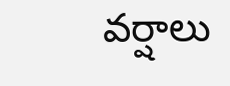వర్షాలు